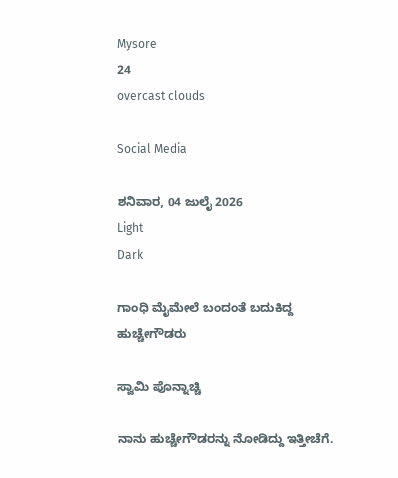Mysore
24
overcast clouds

Social Media

ಶನಿವಾರ, 04 ಜುಲೈ 2026
Light
Dark

ಗಾಂಧಿ ಮೈಮೇಲೆ ಬಂದಂತೆ ಬದುಕಿದ್ದ ಹುಚ್ಚೇಗೌಡರು

ಸ್ವಾಮಿ ಪೊನ್ನಾಚ್ಚಿ

ನಾನು ಹುಚ್ಚೇಗೌಡರನ್ನು ನೋಡಿದ್ದು ಇತ್ತೀಚೆಗೆ.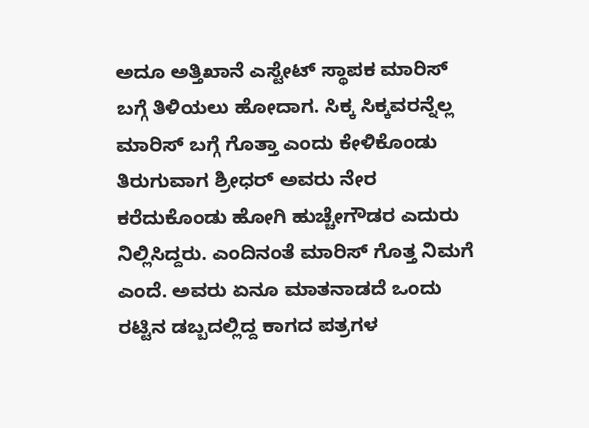ಅದೂ ಅತ್ತಿಖಾನೆ ಎಸ್ಟೇಟ್ ಸ್ಥಾಪಕ ಮಾರಿಸ್ ಬಗ್ಗೆ ತಿಳಿಯಲು ಹೋದಾಗ. ಸಿಕ್ಕ ಸಿಕ್ಕವರನ್ನೆಲ್ಲ ಮಾರಿಸ್ ಬಗ್ಗೆ ಗೊತ್ತಾ ಎಂದು ಕೇಳಿಕೊಂಡು ತಿರುಗುವಾಗ ಶ್ರೀಧರ್ ಅವರು ನೇರ ಕರೆದುಕೊಂಡು ಹೋಗಿ ಹುಚ್ಚೇಗೌಡರ ಎದುರು ನಿಲ್ಲಿಸಿದ್ದರು. ಎಂದಿನಂತೆ ಮಾರಿಸ್ ಗೊತ್ತ ನಿಮಗೆ ಎಂದೆ. ಅವರು ಏನೂ ಮಾತನಾಡದೆ ಒಂದು ರಟ್ಟಿನ ಡಬ್ಬದಲ್ಲಿದ್ದ ಕಾಗದ ಪತ್ರಗಳ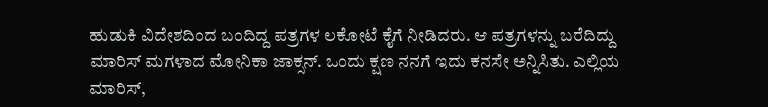ಹುಡುಕಿ ವಿದೇಶದಿಂದ ಬಂದಿದ್ದ ಪತ್ರಗಳ ಲಕೋಟೆ ಕೈಗೆ ನೀಡಿದರು. ಆ ಪತ್ರಗಳನ್ನು ಬರೆದಿದ್ದು ಮಾರಿಸ್ ಮಗಳಾದ ಮೋನಿಕಾ ಜಾಕ್ಸನ್. ಒಂದು ಕ್ಷಣ ನನಗೆ ಇದು ಕನಸೇ ಅನ್ನಿಸಿತು. ಎಲ್ಲಿಯ ಮಾರಿಸ್,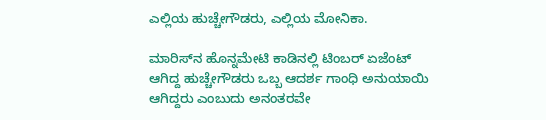ಎಲ್ಲಿಯ ಹುಚ್ಚೇಗೌಡರು, ಎಲ್ಲಿಯ ಮೋನಿಕಾ.

ಮಾರಿಸ್‌ನ ಹೊನ್ನಮೇಟಿ ಕಾಡಿನಲ್ಲಿ ಟಿಂಬರ್ ಏಜೆಂಟ್ ಆಗಿದ್ದ ಹುಚ್ಚೇಗೌಡರು ಒಬ್ಬ ಆದರ್ಶ ಗಾಂಧಿ ಅನುಯಾಯಿ ಆಗಿದ್ದರು ಎಂಬುದು ಅನಂತರವೇ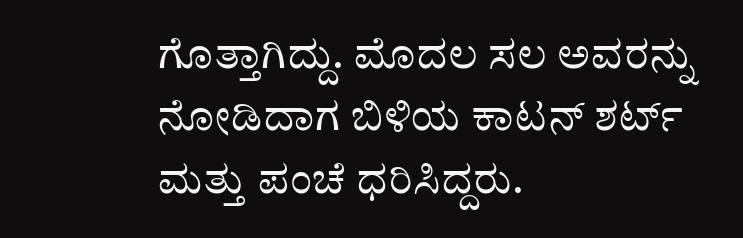ಗೊತ್ತಾಗಿದ್ದು. ಮೊದಲ ಸಲ ಅವರನ್ನು ನೋಡಿದಾಗ ಬಿಳಿಯ ಕಾಟನ್ ಶರ್ಟ್ ಮತ್ತು ಪಂಚೆ ಧರಿಸಿದ್ದರು.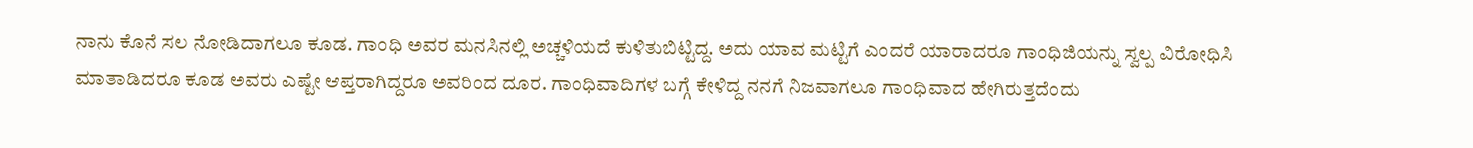ನಾನು ಕೊನೆ ಸಲ ನೋಡಿದಾಗಲೂ ಕೂಡ. ಗಾಂಧಿ ಅವರ ಮನಸಿನಲ್ಲಿ ಅಚ್ಚಳಿಯದೆ ಕುಳಿತುಬಿಟ್ಟಿದ್ದ. ಅದು ಯಾವ ಮಟ್ಟಿಗೆ ಎಂದರೆ ಯಾರಾದರೂ ಗಾಂಧಿಜಿಯನ್ನು ಸ್ವಲ್ಪ ವಿರೋಧಿಸಿ ಮಾತಾಡಿದರೂ ಕೂಡ ಅವರು ಎಷ್ಟೇ ಆಪ್ತರಾಗಿದ್ದರೂ ಅವರಿಂದ ದೂರ. ಗಾಂಧಿವಾದಿಗಳ ಬಗ್ಗೆ ಕೇಳಿದ್ದ ನನಗೆ ನಿಜವಾಗಲೂ ಗಾಂಧಿವಾದ ಹೇಗಿರುತ್ತದೆಂದು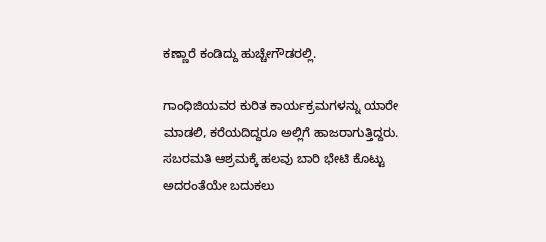ಕಣ್ಣಾರೆ ಕಂಡಿದ್ದು ಹುಚ್ಚೇಗೌಡರಲ್ಲಿ.

ಗಾಂಧಿಜಿಯವರ ಕುರಿತ ಕಾರ್ಯಕ್ರಮಗಳನ್ನು ಯಾರೇ ಮಾಡಲಿ, ಕರೆಯದಿದ್ದರೂ ಅಲ್ಲಿಗೆ ಹಾಜರಾಗುತ್ತಿದ್ದರು. ಸಬರಮತಿ ಆಶ್ರಮಕ್ಕೆ ಹಲವು ಬಾರಿ ಭೇಟಿ ಕೊಟ್ಟು ಅದರಂತೆಯೇ ಬದುಕಲು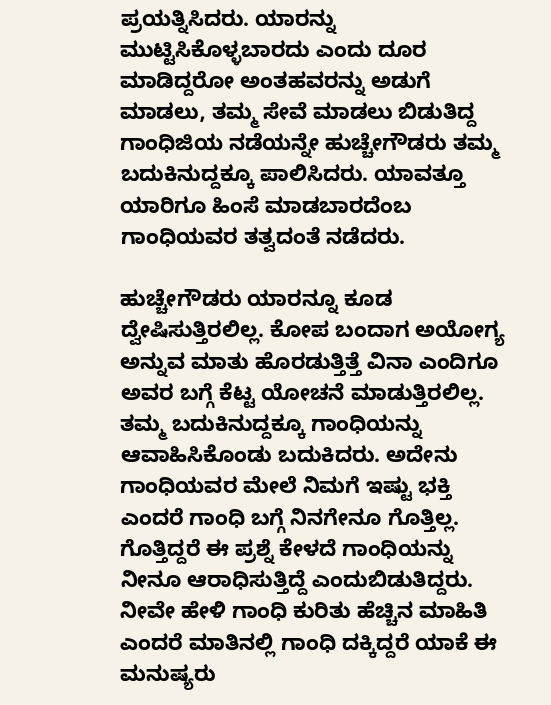ಪ್ರಯತ್ನಿಸಿದರು. ಯಾರನ್ನು ಮುಟ್ಟಿಸಿಕೊಳ್ಳಬಾರದು ಎಂದು ದೂರ ಮಾಡಿದ್ದರೋ ಅಂತಹವರನ್ನು ಅಡುಗೆ ಮಾಡಲು, ತಮ್ಮ ಸೇವೆ ಮಾಡಲು ಬಿಡುತಿದ್ದ ಗಾಂಧಿಜಿಯ ನಡೆಯನ್ನೇ ಹುಚ್ಚೇಗೌಡರು ತಮ್ಮ ಬದುಕಿನುದ್ದಕ್ಕೂ ಪಾಲಿಸಿದರು. ಯಾವತ್ತೂ ಯಾರಿಗೂ ಹಿಂಸೆ ಮಾಡಬಾರದೆಂಬ ಗಾಂಧಿಯವರ ತತ್ವದಂತೆ ನಡೆದರು.

ಹುಚ್ಚೇಗೌಡರು ಯಾರನ್ನೂ ಕೂಡ ದ್ವೇಷಿಸುತ್ತಿರಲಿಲ್ಲ. ಕೋಪ ಬಂದಾಗ ಅಯೋಗ್ಯ ಅನ್ನುವ ಮಾತು ಹೊರಡುತ್ತಿತ್ತೆ ವಿನಾ ಎಂದಿಗೂ ಅವರ ಬಗ್ಗೆ ಕೆಟ್ಟ ಯೋಚನೆ ಮಾಡುತ್ತಿರಲಿಲ್ಲ. ತಮ್ಮ ಬದುಕಿನುದ್ದಕ್ಕೂ ಗಾಂಧಿಯನ್ನು ಆವಾಹಿಸಿಕೊಂಡು ಬದುಕಿದರು. ಅದೇನು ಗಾಂಧಿಯವರ ಮೇಲೆ ನಿಮಗೆ ಇಷ್ಟು ಭಕ್ತಿ ಎಂದರೆ ಗಾಂಧಿ ಬಗ್ಗೆ ನಿನಗೇನೂ ಗೊತ್ತಿಲ್ಲ. ಗೊತ್ತಿದ್ದರೆ ಈ ಪ್ರಶ್ನೆ ಕೇಳದೆ ಗಾಂಧಿಯನ್ನು ನೀನೂ ಆರಾಧಿಸುತ್ತಿದ್ದೆ ಎಂದುಬಿಡುತಿದ್ದರು. ನೀವೇ ಹೇಳಿ ಗಾಂಧಿ ಕುರಿತು ಹೆಚ್ಚಿನ ಮಾಹಿತಿ ಎಂದರೆ ಮಾತಿನಲ್ಲಿ ಗಾಂಧಿ ದಕ್ಕಿದ್ದರೆ ಯಾಕೆ ಈ ಮನುಷ್ಯರು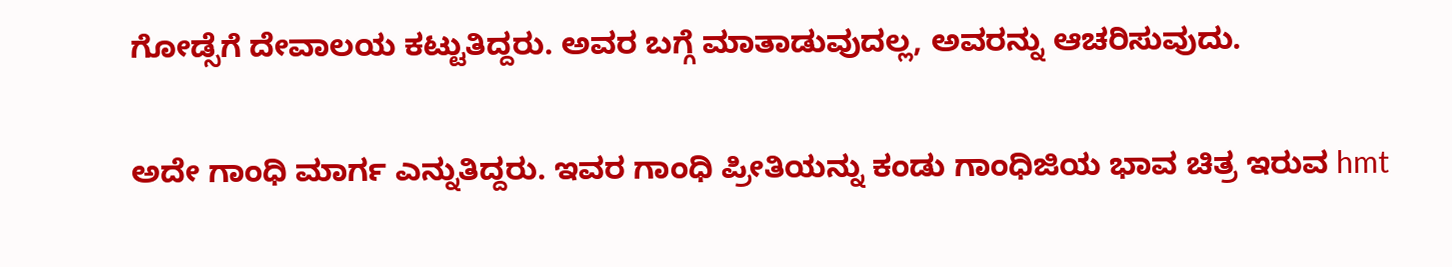ಗೋಡ್ಸೆಗೆ ದೇವಾಲಯ ಕಟ್ಟುತಿದ್ದರು. ಅವರ ಬಗ್ಗೆ ಮಾತಾಡುವುದಲ್ಲ, ಅವರನ್ನು ಆಚರಿಸುವುದು.

ಅದೇ ಗಾಂಧಿ ಮಾರ್ಗ ಎನ್ನುತಿದ್ದರು. ಇವರ ಗಾಂಧಿ ಪ್ರೀತಿಯನ್ನು ಕಂಡು ಗಾಂಧಿಜಿಯ ಭಾವ ಚಿತ್ರ ಇರುವ hmt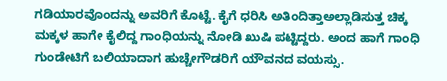ಗಡಿಯಾರವೊಂದನ್ನು ಅವರಿಗೆ ಕೊಟ್ಟೆ. ಕೈಗೆ ಧರಿಸಿ ಅತಿಂದಿತ್ತಾಅಲ್ಲಾಡಿಸುತ್ತ ಚಿಕ್ಕ ಮಕ್ಕಳ ಹಾಗೇ ಕೈಲಿದ್ದ ಗಾಂಧಿಯನ್ನು ನೋಡಿ ಖುಷಿ ಪಟ್ಟಿದ್ದರು. ಅಂದ ಹಾಗೆ ಗಾಂಧಿ ಗುಂಡೇಟಿಗೆ ಬಲಿಯಾದಾಗ ಹುಚ್ಚೇಗೌಡರಿಗೆ ಯೌವನದ ವಯಸ್ಸು.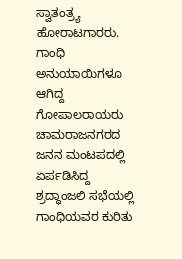ಸ್ವಾತಂತ್ರ್ಯ ಹೋರಾಟಗಾರರು. ಗಾಂಧಿ ಅನುಯಾಯಿಗಳೂ ಆಗಿದ್ದ ಗೋಪಾಲರಾಯರು ಚಾಮರಾಜನಗರದ ಜನನ ಮಂಟಪದಲ್ಲಿ ಏರ್ಪಡಿಸಿದ್ದ ಶ್ರದ್ಧಾಂಜಲಿ ಸಭೆಯಲ್ಲಿ ಗಾಂಧಿಯವರ ಕುರಿತು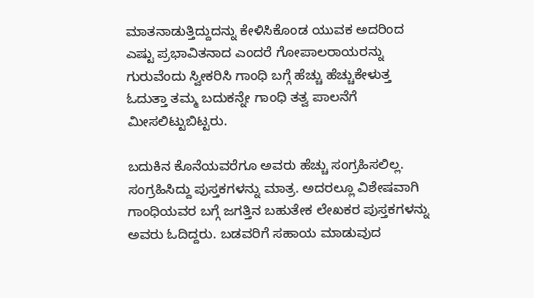ಮಾತನಾಡುತ್ತಿದ್ದುದನ್ನು ಕೇಳಿಸಿಕೊಂಡ ಯುವಕ ಅದರಿಂದ ಎಷ್ಟು ಪ್ರಭಾವಿತನಾದ ಎಂದರೆ ಗೋಪಾಲರಾಯರನ್ನು ಗುರುವೆಂದು ಸ್ವೀಕರಿಸಿ ಗಾಂಧಿ ಬಗ್ಗೆ ಹೆಚ್ಚು ಹೆಚ್ಚುಕೇಳುತ್ತ ಓದುತ್ತಾ ತಮ್ಮ ಬದುಕನ್ನೇ ಗಾಂಧಿ ತತ್ವ ಪಾಲನೆಗೆ ಮೀಸಲಿಟ್ಟುಬಿಟ್ಟರು.

ಬದುಕಿನ ಕೊನೆಯವರೆಗೂ ಅವರು ಹೆಚ್ಚು ಸಂಗ್ರಹಿಸಲಿಲ್ಲ. ಸಂಗ್ರಹಿಸಿದ್ದು ಪುಸ್ತಕಗಳನ್ನು ಮಾತ್ರ. ಅದರಲ್ಲೂ ವಿಶೇಷವಾಗಿ ಗಾಂಧಿಯವರ ಬಗ್ಗೆ ಜಗತ್ತಿನ ಬಹುತೇಕ ಲೇಖಕರ ಪುಸ್ತಕಗಳನ್ನು ಅವರು ಓದಿದ್ದರು. ಬಡವರಿಗೆ ಸಹಾಯ ಮಾಡುವುದ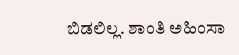ಬಿಡಲಿಲ್ಲ. ಶಾಂತಿ ಅಹಿಂಸಾ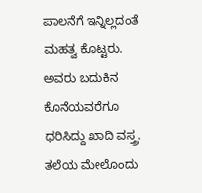ಪಾಲನೆಗೆ ಇನ್ನಿಲ್ಲದಂತೆ ಮಹತ್ವ ಕೊಟ್ಟರು. ಅವರು ಬದುಕಿನ ಕೊನೆಯವರೆಗೂ ಧರಿಸಿದ್ದು ಖಾದಿ ವಸ್ತ್ರ. ತಲೆಯ ಮೇಲೊಂದು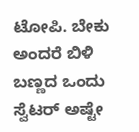ಟೋಪಿ. ಬೇಕು ಅಂದರೆ ಬಿಳಿ ಬಣ್ಣದ ಒಂದು ಸ್ವೆಟರ್ ಅಷ್ಟೇ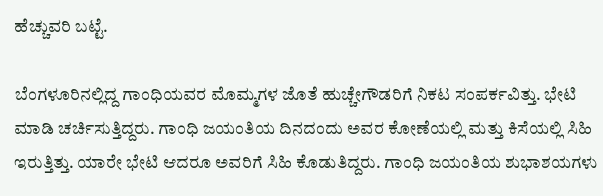ಹೆಚ್ಚುವರಿ ಬಟ್ಟೆ.

ಬೆಂಗಳೂರಿನಲ್ಲಿದ್ದ ಗಾಂಧಿಯವರ ಮೊಮ್ಮಗಳ ಜೊತೆ ಹುಚ್ಚೇಗೌಡರಿಗೆ ನಿಕಟ ಸಂಪರ್ಕವಿತ್ತು. ಭೇಟಿ ಮಾಡಿ ಚರ್ಚಿಸುತ್ತಿದ್ದರು. ಗಾಂಧಿ ಜಯಂತಿಯ ದಿನದಂದು ಅವರ ಕೋಣೆಯಲ್ಲಿ ಮತ್ತು ಕಿಸೆಯಲ್ಲಿ ಸಿಹಿ ಇರುತ್ತಿತ್ತು. ಯಾರೇ ಭೇಟಿ ಆದರೂ ಅವರಿಗೆ ಸಿಹಿ ಕೊಡುತಿದ್ದರು. ಗಾಂಧಿ ಜಯಂತಿಯ ಶುಭಾಶಯಗಳು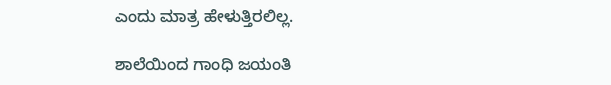ಎಂದು ಮಾತ್ರ ಹೇಳುತ್ತಿರಲಿಲ್ಲ.

ಶಾಲೆಯಿಂದ ಗಾಂಧಿ ಜಯಂತಿ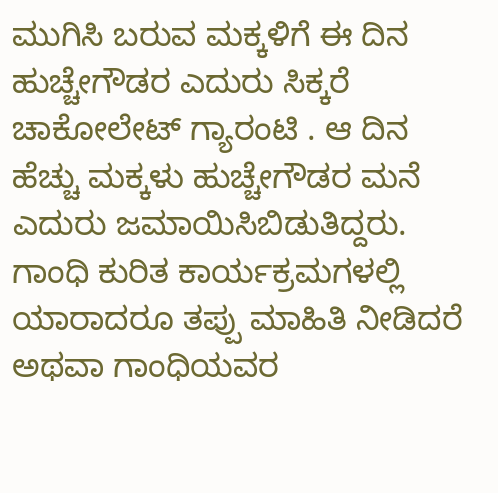ಮುಗಿಸಿ ಬರುವ ಮಕ್ಕಳಿಗೆ ಈ ದಿನ ಹುಚ್ಚೇಗೌಡರ ಎದುರು ಸಿಕ್ಕರೆ ಚಾಕೋಲೇಟ್ ಗ್ಯಾರಂಟಿ . ಆ ದಿನ ಹೆಚ್ಚು ಮಕ್ಕಳು ಹುಚ್ಚೇಗೌಡರ ಮನೆ ಎದುರು ಜಮಾಯಿಸಿಬಿಡುತಿದ್ದರು. ಗಾಂಧಿ ಕುರಿತ ಕಾರ್ಯಕ್ರಮಗಳಲ್ಲಿ ಯಾರಾದರೂ ತಪ್ಪು ಮಾಹಿತಿ ನೀಡಿದರೆ ಅಥವಾ ಗಾಂಧಿಯವರ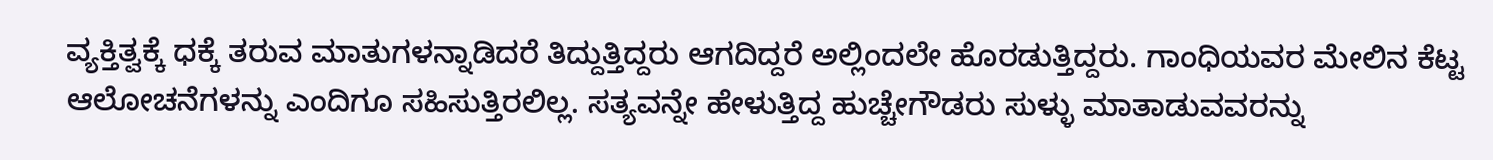ವ್ಯಕ್ತಿತ್ವಕ್ಕೆ ಧಕ್ಕೆ ತರುವ ಮಾತುಗಳನ್ನಾಡಿದರೆ ತಿದ್ದುತ್ತಿದ್ದರು ಆಗದಿದ್ದರೆ ಅಲ್ಲಿಂದಲೇ ಹೊರಡುತ್ತಿದ್ದರು. ಗಾಂಧಿಯವರ ಮೇಲಿನ ಕೆಟ್ಟ ಆಲೋಚನೆಗಳನ್ನು ಎಂದಿಗೂ ಸಹಿಸುತ್ತಿರಲಿಲ್ಲ. ಸತ್ಯವನ್ನೇ ಹೇಳುತ್ತಿದ್ದ ಹುಚ್ಚೇಗೌಡರು ಸುಳ್ಳು ಮಾತಾಡುವವರನ್ನು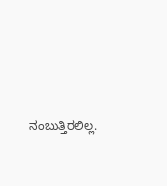ನಂಬುತ್ತಿರಲಿಲ್ಲ.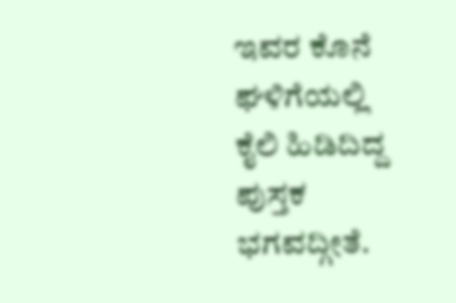ಇವರ ಕೊನೆ ಘಳಿಗೆಯಲ್ಲಿ ಕೈಲಿ ಹಿಡಿದಿದ್ದ ಪುಸ್ತಕ ಭಗವದ್ಗೀತೆ.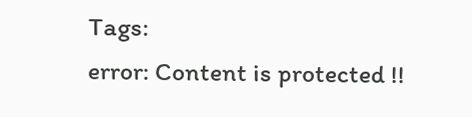Tags:
error: Content is protected !!